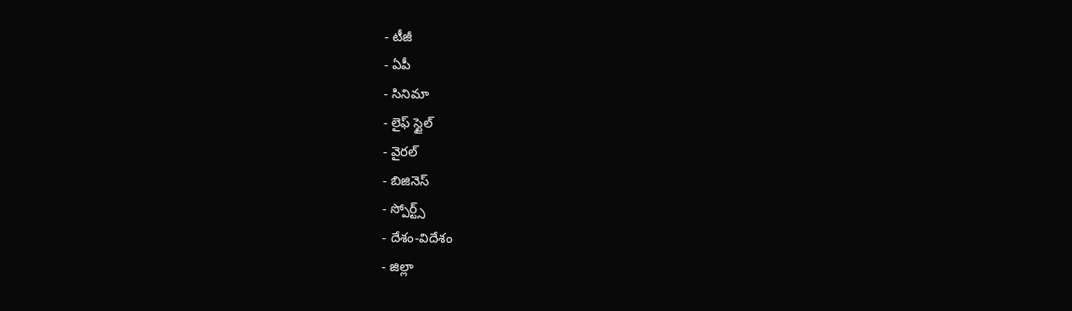- టీజీ
- ఏపీ
- సినిమా
- లైఫ్ స్టైల్
- వైరల్
- బిజినెస్
- స్పోర్ట్స్
- దేశం-విదేశం
- జిల్లా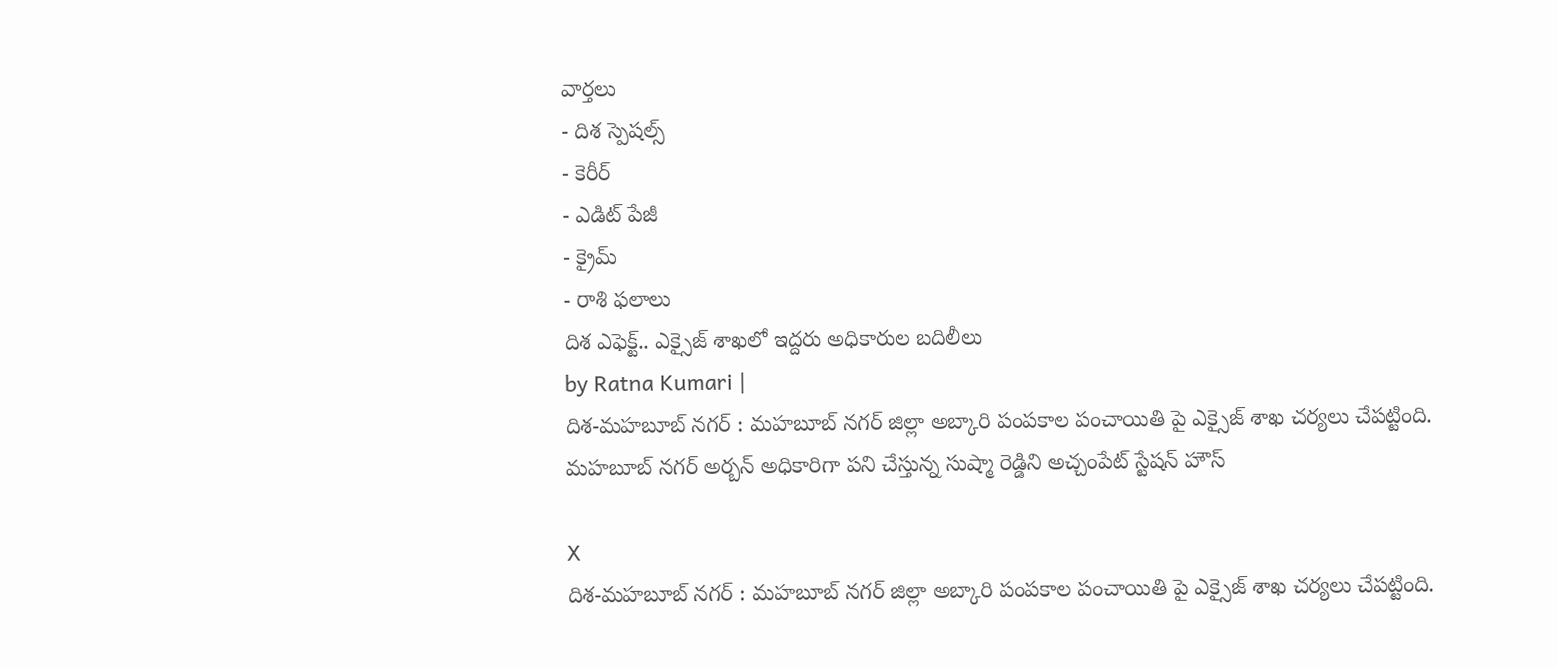వార్తలు
- దిశ స్పెషల్స్
- కెరీర్
- ఎడిట్ పేజీ
- క్రైమ్
- రాశి ఫలాలు
దిశ ఎఫెక్ట్.. ఎక్సైజ్ శాఖలో ఇద్దరు అధికారుల బదిలీలు
by Ratna Kumari |
దిశ-మహబూబ్ నగర్ : మహబూబ్ నగర్ జిల్లా అబ్కారి పంపకాల పంచాయితి పై ఎక్సైజ్ శాఖ చర్యలు చేపట్టింది. మహబూబ్ నగర్ అర్బన్ అధికారిగా పని చేస్తున్న సుష్మా రెడ్డిని అచ్చంపేట్ స్టేషన్ హౌస్

X
దిశ-మహబూబ్ నగర్ : మహబూబ్ నగర్ జిల్లా అబ్కారి పంపకాల పంచాయితి పై ఎక్సైజ్ శాఖ చర్యలు చేపట్టింది.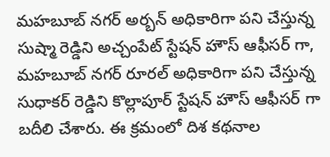మహబూబ్ నగర్ అర్బన్ అధికారిగా పని చేస్తున్న సుష్మా రెడ్డిని అచ్చంపేట్ స్టేషన్ హౌస్ ఆఫీసర్ గా, మహబూబ్ నగర్ రూరల్ అధికారిగా పని చేస్తున్న సుధాకర్ రెడ్డిని కొల్లాపూర్ స్టేషన్ హౌస్ ఆఫీసర్ గా బదీలి చేశారు. ఈ క్రమంలో దిశ కథనాల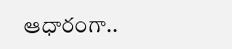ఆధారంగా..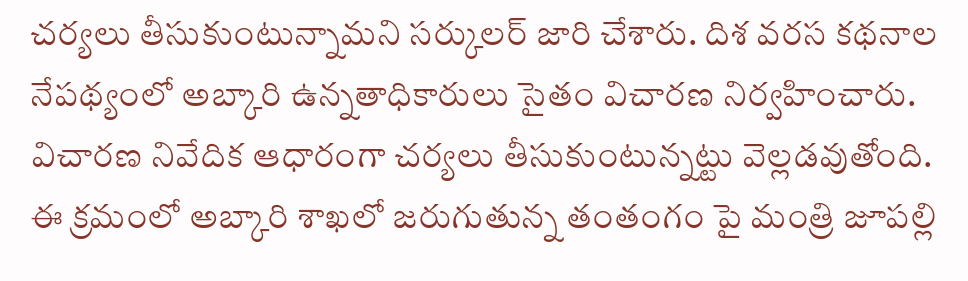చర్యలు తీసుకుంటున్నామని సర్కులర్ జారి చేశారు. దిశ వరస కథనాల నేపథ్యంలో అబ్కారి ఉన్నతాధికారులు సైతం విచారణ నిర్వహించారు. విచారణ నివేదిక ఆధారంగా చర్యలు తీసుకుంటున్నట్టు వెల్లడవుతోంది. ఈ క్రమంలో అబ్కారి శాఖలో జరుగుతున్న తంతంగం పై మంత్రి జూపల్లి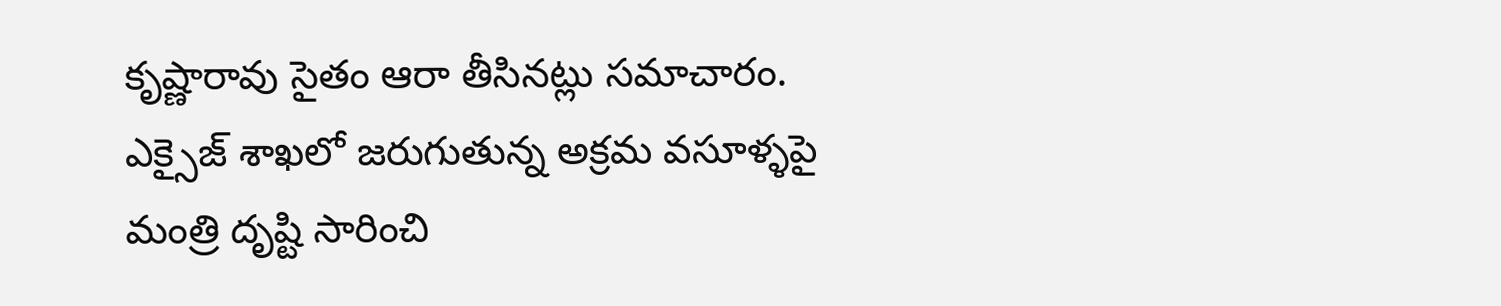కృష్ణారావు సైతం ఆరా తీసినట్లు సమాచారం. ఎక్సైజ్ శాఖలో జరుగుతున్న అక్రమ వసూళ్ళపై మంత్రి దృష్టి సారించి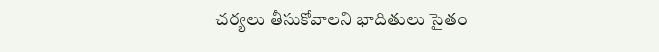చర్యలు తీసుకోవాలని భాదితులు సైతం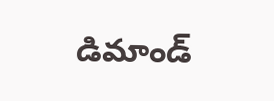డిమాండ్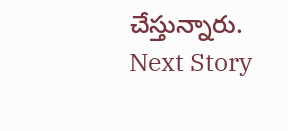చేస్తున్నారు.
Next Story